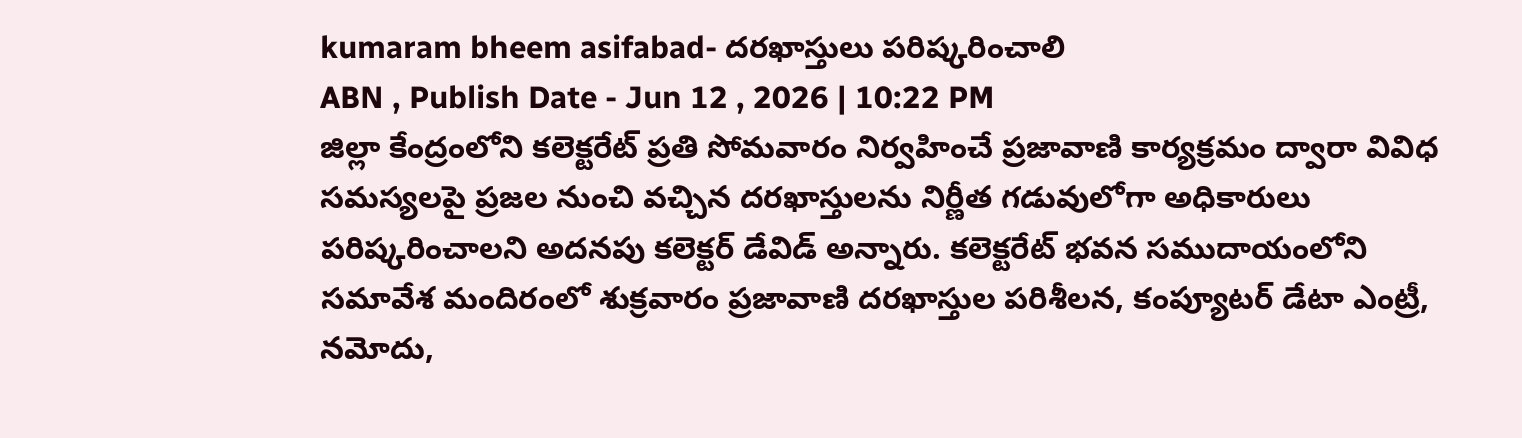kumaram bheem asifabad- దరఖాస్తులు పరిష్కరించాలి
ABN , Publish Date - Jun 12 , 2026 | 10:22 PM
జిల్లా కేంద్రంలోని కలెక్టరేట్ ప్రతి సోమవారం నిర్వహించే ప్రజావాణి కార్యక్రమం ద్వారా వివిధ సమస్యలపై ప్రజల నుంచి వచ్చిన దరఖాస్తులను నిర్ణీత గడువులోగా అధికారులు పరిష్కరించాలని అదనపు కలెక్టర్ డేవిడ్ అన్నారు. కలెక్టరేట్ భవన సముదాయంలోని సమావేశ మందిరంలో శుక్రవారం ప్రజావాణి దరఖాస్తుల పరిశీలన, కంప్యూటర్ డేటా ఎంట్రీ, నమోదు,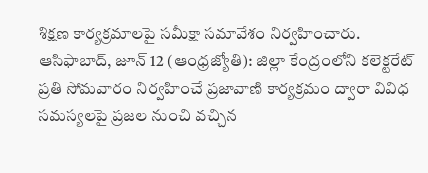శిక్షణ కార్యక్రమాలపై సమీక్షా సమావేశం నిర్వహించారు.
ఆసిఫాబాద్, జూన్ 12 (ఆంధ్రజ్యోతి): జిల్లా కేంద్రంలోని కలెక్టరేట్ ప్రతి సోమవారం నిర్వహించే ప్రజావాణి కార్యక్రమం ద్వారా వివిధ సమస్యలపై ప్రజల నుంచి వచ్చిన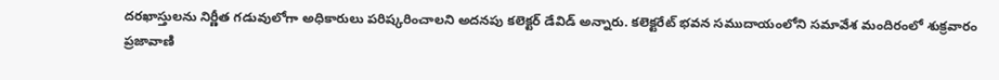దరఖాస్తులను నిర్ణీత గడువులోగా అధికారులు పరిష్కరించాలని అదనపు కలెక్టర్ డేవిడ్ అన్నారు. కలెక్టరేట్ భవన సముదాయంలోని సమావేశ మందిరంలో శుక్రవారం ప్రజావాణి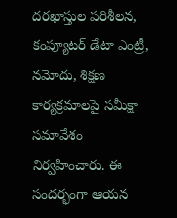దరఖాస్తుల పరిశీలన, కంప్యూటర్ డేటా ఎంట్రీ, నమోదు, శిక్షణ కార్యక్రమాలపై సమీక్షా సమావేశం నిర్వహించారు. ఈ సందర్భంగా ఆయన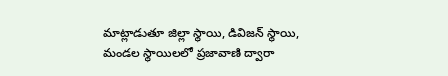మాట్లాడుతూ జిల్లా స్థాయి, డివిజన్ స్థాయి, మండల స్థాయిలలో ప్రజావాణి ద్వారా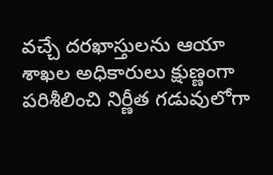వచ్చే దరఖాస్తులను ఆయా శాఖల అధికారులు క్షుణ్ణంగా పరిశీలించి నిర్ణీత గడువులోగా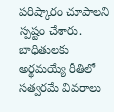పరిష్కారం చూపాలని స్పష్టం చేశారు. బాధితులకు అర్థమయ్యే రీతిలో సత్వరమే వివరాలు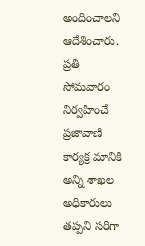అందించాలని ఆదేశించారు. ప్రతి సోమవారం నిర్వహించే ప్రజావాణి కార్యక్ర మానికి అన్ని శాఖల అధికారులు తప్పని సరిగా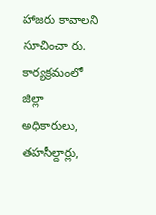హాజరు కావాలని సూచించా రు. కార్యక్రమంలో జిల్లా అధికారులు, తహసీల్దార్లు,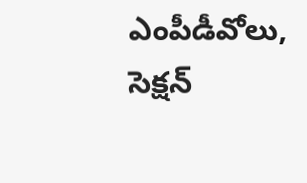ఎంపీడీవోలు, సెక్షన్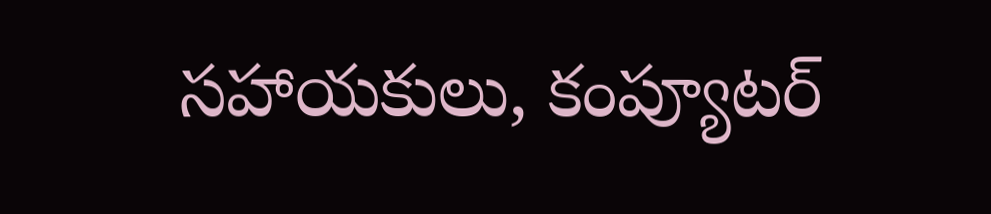సహాయకులు, కంప్యూటర్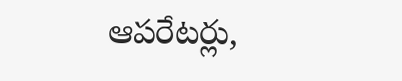ఆపరేటర్లు,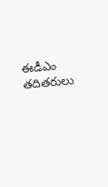ఈడీఎం తదితరులు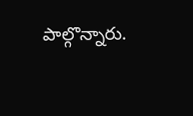పాల్గొన్నారు.